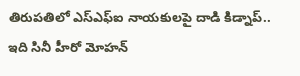తిరుపతిలో ఎస్ఎఫ్ఐ నాయకులపై దాడి కిడ్నాప్..
ఇది సినీ హీరో మోహన్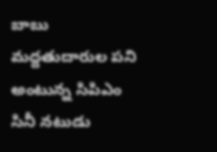బాబు మద్దతుదారుల పని అంటున్న సిపిఎం
సినీ నటుడు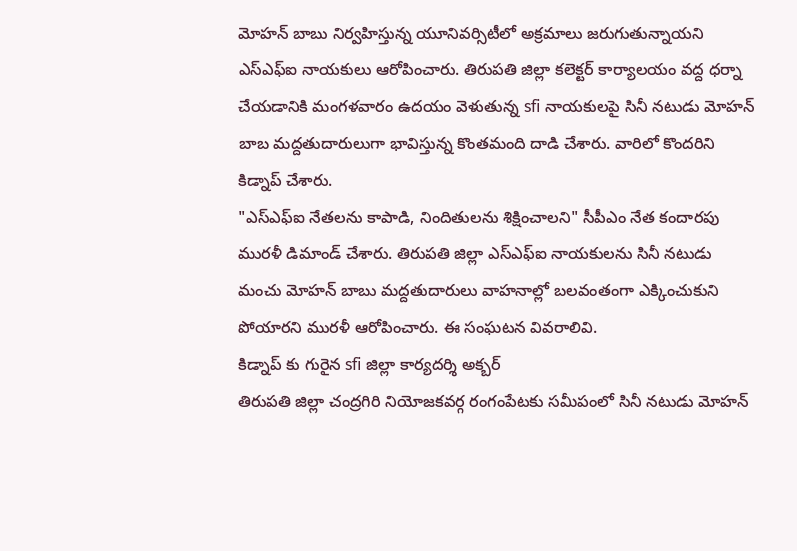మోహన్ బాబు నిర్వహిస్తున్న యూనివర్సిటీలో అక్రమాలు జరుగుతున్నాయని ఎస్ఎఫ్ఐ నాయకులు ఆరోపించారు. తిరుపతి జిల్లా కలెక్టర్ కార్యాలయం వద్ద ధర్నా చేయడానికి మంగళవారం ఉదయం వెళుతున్న sfi నాయకులపై సినీ నటుడు మోహన్ బాబ మద్దతుదారులుగా భావిస్తున్న కొంతమంది దాడి చేశారు. వారిలో కొందరిని కిడ్నాప్ చేశారు.
"ఎస్ఎఫ్ఐ నేతలను కాపాడి, నిందితులను శిక్షించాలని" సీపీఎం నేత కందారపు మురళీ డిమాండ్ చేశారు. తిరుపతి జిల్లా ఎస్ఎఫ్ఐ నాయకులను సినీ నటుడు మంచు మోహన్ బాబు మద్దతుదారులు వాహనాల్లో బలవంతంగా ఎక్కించుకుని పోయారని మురళీ ఆరోపించారు. ఈ సంఘటన వివరాలివి.
కిడ్నాప్ కు గురైన sfi జిల్లా కార్యదర్శి అక్బర్
తిరుపతి జిల్లా చంద్రగిరి నియోజకవర్గ రంగంపేటకు సమీపంలో సినీ నటుడు మోహన్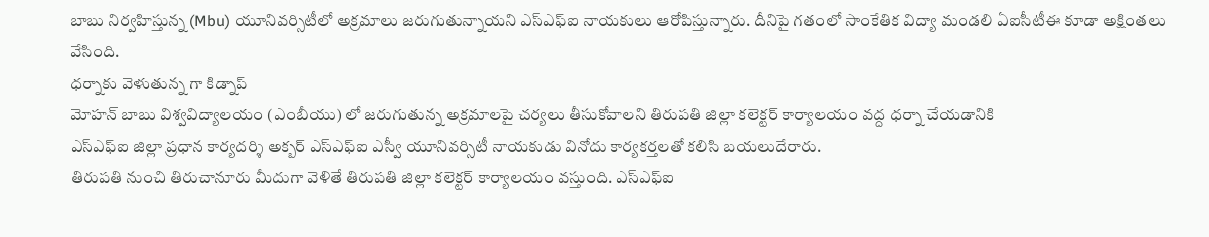బాబు నిర్వహిస్తున్న (Mbu) యూనివర్సిటీలో అక్రమాలు జరుగుతున్నాయని ఎస్ఎఫ్ఐ నాయకులు ఆరోపిస్తున్నారు. దీనిపై గతంలో సాంకేతిక విద్యా మండలి ఏఐసీటీఈ కూడా అక్షింతలు వేసింది.
ధర్నాకు వెళుతున్న గా కిడ్నాప్
మోహన్ బాబు విశ్వవిద్యాలయం (ఎంబీయు) లో జరుగుతున్న అక్రమాలపై చర్యలు తీసుకోవాలని తిరుపతి జిల్లా కలెక్టర్ కార్యాలయం వద్ద ధర్నా చేయడానికి
ఎస్ఎఫ్ఐ జిల్లా ప్రధాన కార్యదర్శి అక్బర్ ఎస్ఎఫ్ఐ ఎస్వీ యూనివర్సిటీ నాయకుడు వినోదు కార్యకర్తలతో కలిసి బయలుదేరారు.
తిరుపతి నుంచి తిరుచానూరు మీదుగా వెళితే తిరుపతి జిల్లా కలెక్టర్ కార్యాలయం వస్తుంది. ఎస్ఎఫ్ఐ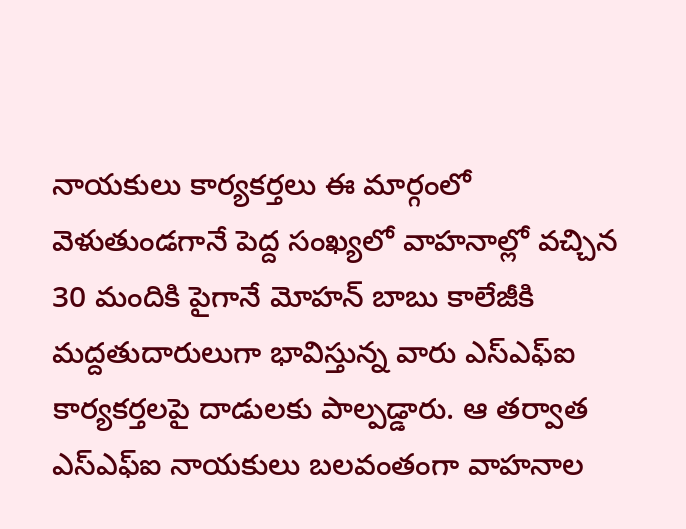నాయకులు కార్యకర్తలు ఈ మార్గంలో వెళుతుండగానే పెద్ద సంఖ్యలో వాహనాల్లో వచ్చిన 30 మందికి పైగానే మోహన్ బాబు కాలేజీకి మద్దతుదారులుగా భావిస్తున్న వారు ఎస్ఎఫ్ఐ కార్యకర్తలపై దాడులకు పాల్పడ్డారు. ఆ తర్వాత ఎస్ఎఫ్ఐ నాయకులు బలవంతంగా వాహనాల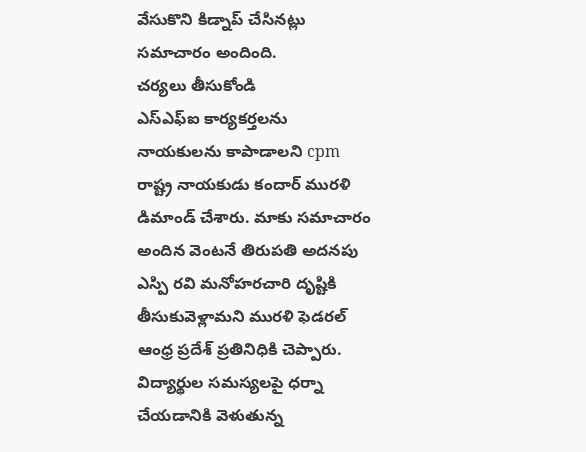వేసుకొని కిడ్నాప్ చేసినట్లు సమాచారం అందింది.
చర్యలు తీసుకోండి
ఎస్ఎఫ్ఐ కార్యకర్తలను నాయకులను కాపాడాలని cpm రాష్ట్ర నాయకుడు కందార్ మురళి డిమాండ్ చేశారు. మాకు సమాచారం అందిన వెంటనే తిరుపతి అదనపు ఎస్పి రవి మనోహరచారి దృష్టికి తీసుకువెళ్లామని మురళి ఫెడరల్ ఆంధ్ర ప్రదేశ్ ప్రతినిధికి చెప్పారు.
విద్యార్థుల సమస్యలపై ధర్నా చేయడానికి వెళుతున్న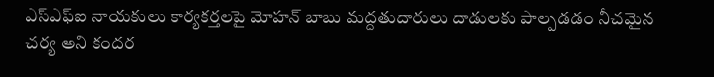ఎస్ఎఫ్ఐ నాయకులు కార్యకర్తలపై మోహన్ బాబు మద్దతుదారులు దాడులకు పాల్పడడం నీచమైన చర్య అని కందర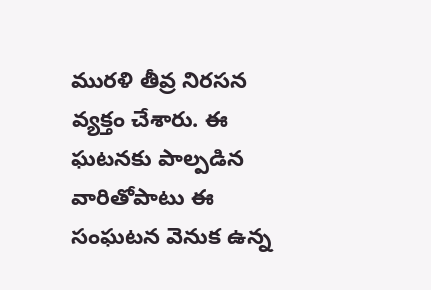మురళి తీవ్ర నిరసన వ్యక్తం చేశారు. ఈ ఘటనకు పాల్పడిన వారితోపాటు ఈ సంఘటన వెనుక ఉన్న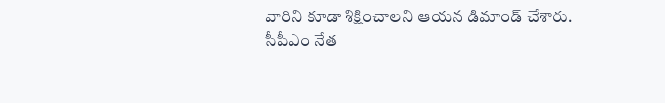వారిని కూడా శిక్షించాలని ఆయన డిమాండ్ చేశారు.
సీపీఎం నేత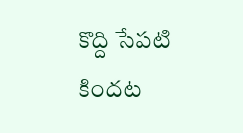కొద్ది సేపటి కిందట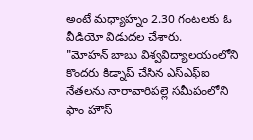అంటే మధ్యాహ్నం 2.30 గంటలకు ఓ వీడియో విడుదల చేశారు.
"మోహన్ బాబు విశ్వవిద్యాలయంలోని కొందరు కిడ్నాప్ చేసిన ఎస్ఎఫ్ఐ నేతలను నారావారిపల్లె సమీపంలోని ఫాం హౌస్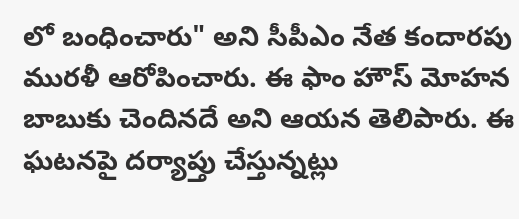లో బంధించారు" అని సీపీఎం నేత కందారపు మురళీ ఆరోపించారు. ఈ ఫాం హౌస్ మోహన బాబుకు చెందినదే అని ఆయన తెలిపారు. ఈ ఘటనపై దర్యాప్తు చేస్తున్నట్లు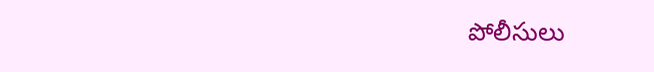పోలీసులు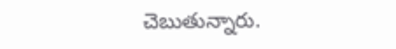చెబుతున్నారు.